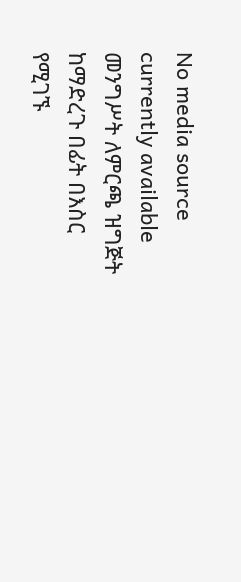No media source currently available
መንግሥት ለምርጫ ዝግጅት ከማድረጉ በፊት በእስር የሚገኙ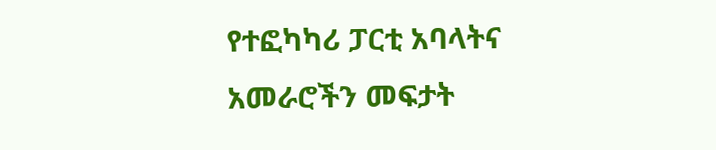የተፎካካሪ ፓርቲ አባላትና አመራሮችን መፍታት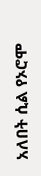አለበት ሲል የኦሮሞ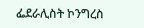ፌደራሊስት ኮንግረስ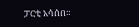ፓርቲ አሳሰበ።